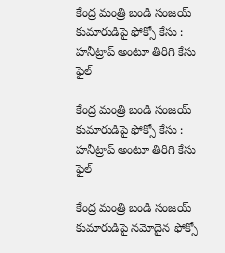కేంద్ర మంత్రి బండి సంజయ్ కుమారుడిపై ఫోక్సో కేసు : హనీట్రాప్ అంటూ తిరిగి కేసు ఫైల్

కేంద్ర మంత్రి బండి సంజయ్ కుమారుడిపై ఫోక్సో కేసు : హనీట్రాప్ అంటూ తిరిగి కేసు ఫైల్

కేంద్ర మంత్రి బండి సంజయ్ కుమారుడిపై నమోదైన ఫోక్సో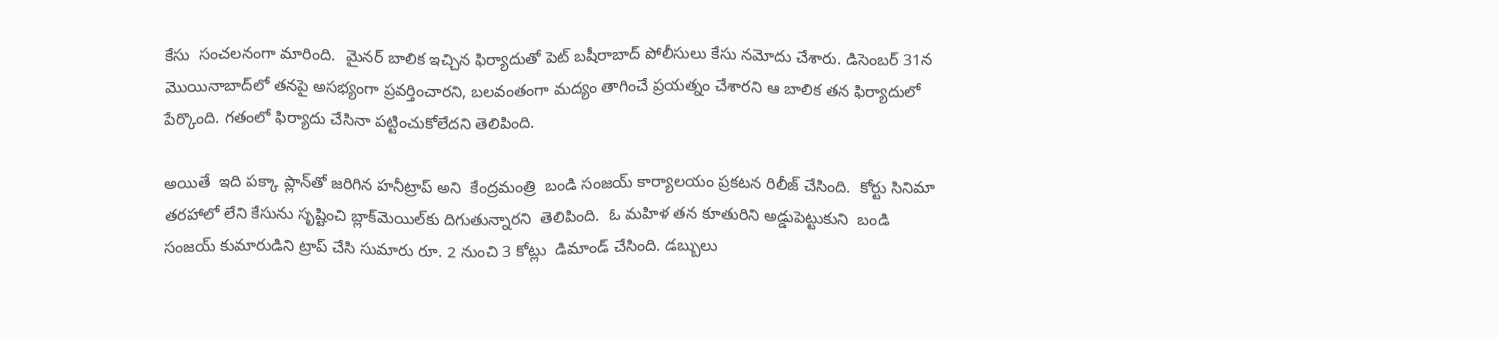కేసు  సంచలనంగా మారింది.  మైనర్ బాలిక ఇచ్చిన ఫిర్యాదుతో పెట్ బషీరాబాద్ పోలీసులు కేసు నమోదు చేశారు. డిసెంబర్ 31న మొయినాబాద్‌లో తనపై అసభ్యంగా ప్రవర్తించారని, బలవంతంగా మద్యం తాగించే ప్రయత్నం చేశారని ఆ బాలిక తన ఫిర్యాదులో పేర్కొంది. గతంలో ఫిర్యాదు చేసినా పట్టించుకోలేదని తెలిపింది.

అయితే  ఇది పక్కా ప్లాన్‌తో జరిగిన హనీట్రాప్ అని  కేంద్రమంత్రి  బండి సంజయ్ కార్యాలయం ప్రకటన రిలీజ్ చేసింది.  కోర్టు సినిమా తరహాలో లేని కేసును సృష్టించి బ్లాక్‌మెయిల్‌కు దిగుతున్నారని  తెలిపింది.  ఓ మహిళ తన కూతురిని అడ్డుపెట్టుకుని  బండి సంజయ్ కుమారుడిని ట్రాప్ చేసి సుమారు రూ. 2 నుంచి 3 కోట్లు  డిమాండ్ చేసింది. డబ్బులు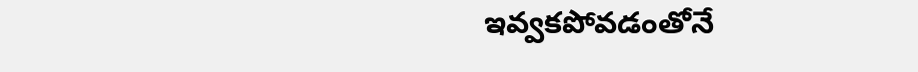ఇవ్వకపోవడంతోనే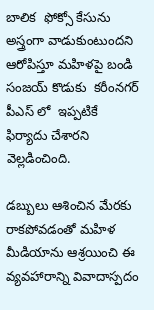బాలిక  ఫోక్సో కేసును అస్త్రంగా వాడుకుంటుందని ఆరోపిస్తూ మహిళపై బండి సంజయ్ కొడుకు  కరీంనగర్‌ పీఎస్ లో  ఇప్పటికే ఫిర్యాదు చేశారని వెల్లడించింది.

డబ్బులు ఆశించిన మేరకు రాకపోవడంతో మహిళ  మీడియాను ఆశ్రయించి ఈ వ్యవహారాన్ని వివాదాస్పదం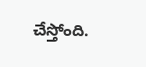చేస్తోంది.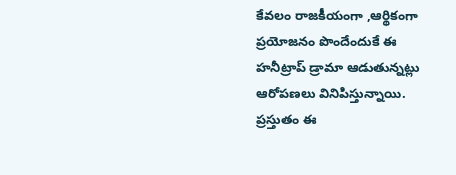కేవలం రాజకీయంగా ,ఆర్థికంగా ప్రయోజనం పొందేందుకే ఈ హనీట్రాప్ డ్రామా ఆడుతున్నట్లు ఆరోపణలు వినిపిస్తున్నాయి.  ప్రస్తుతం ఈ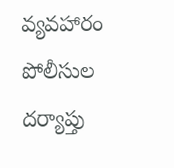వ్యవహారం పోలీసుల దర్యాప్తు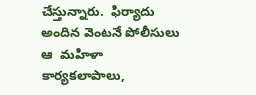చేస్తున్నారు.  ఫిర్యాదు అందిన వెంటనే పోలీసులు ఆ  మహిళా కార్యకలాపాలు,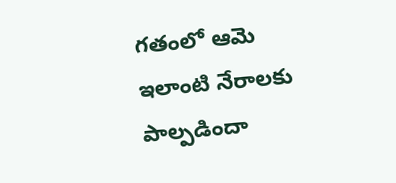గతంలో ఆమె ఇలాంటి నేరాలకు పాల్పడిందా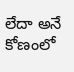లేదా అనే కోణంలో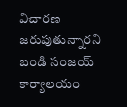విచారణ జరుపుతున్నారని బండి సంజయ్ కార్యాలయం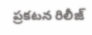ప్రకటన రిలీజ్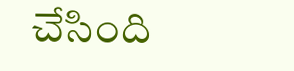చేసింది